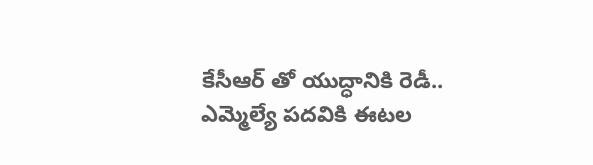కేసీఆర్ తో యుద్ధానికి రెడీ.. ఎమ్మెల్యే పదవికి ఈటల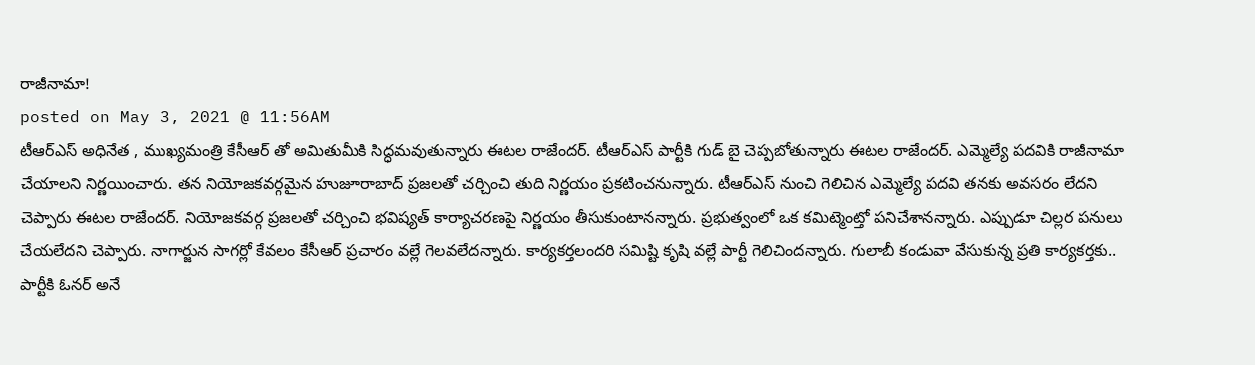రాజీనామా!
posted on May 3, 2021 @ 11:56AM
టీఆర్ఎస్ అధినేత , ముఖ్యమంత్రి కేసీఆర్ తో అమితుమీకి సిద్ధమవుతున్నారు ఈటల రాజేందర్. టీఆర్ఎస్ పార్టీకి గుడ్ బై చెప్పబోతున్నారు ఈటల రాజేందర్. ఎమ్మెల్యే పదవికి రాజీనామా చేయాలని నిర్ణయించారు. తన నియోజకవర్గమైన హుజూరాబాద్ ప్రజలతో చర్చించి తుది నిర్ణయం ప్రకటించనున్నారు. టీఆర్ఎస్ నుంచి గెలిచిన ఎమ్మెల్యే పదవి తనకు అవసరం లేదని చెప్పారు ఈటల రాజేందర్. నియోజకవర్గ ప్రజలతో చర్చించి భవిష్యత్ కార్యాచరణపై నిర్ణయం తీసుకుంటానన్నారు. ప్రభుత్వంలో ఒక కమిట్మెంట్తో పనిచేశానన్నారు. ఎప్పుడూ చిల్లర పనులు చేయలేదని చెప్పారు. నాగార్జున సాగర్లో కేవలం కేసీఆర్ ప్రచారం వల్లే గెలవలేదన్నారు. కార్యకర్తలందరి సమిష్టి కృషి వల్లే పార్టీ గెలిచిందన్నారు. గులాబీ కండువా వేసుకున్న ప్రతి కార్యకర్తకు.. పార్టీకి ఓనర్ అనే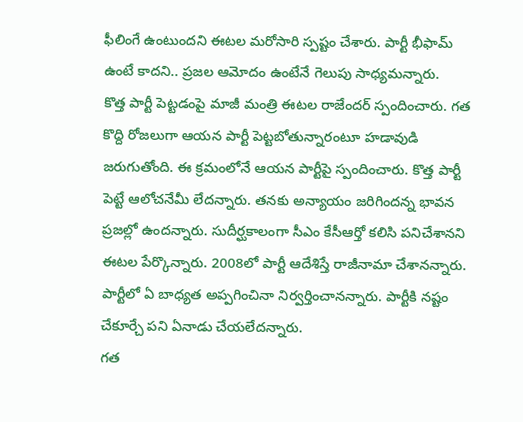ఫీలింగే ఉంటుందని ఈటల మరోసారి స్పష్టం చేశారు. పార్టీ భీఫామ్ ఉంటే కాదని.. ప్రజల ఆమోదం ఉంటేనే గెలుపు సాధ్యమన్నారు.
కొత్త పార్టీ పెట్టడంపై మాజీ మంత్రి ఈటల రాజేందర్ స్పందించారు. గత కొద్ది రోజలుగా ఆయన పార్టీ పెట్టబోతున్నారంటూ హడావుడి జరుగుతోంది. ఈ క్రమంలోనే ఆయన పార్టీపై స్పందించారు. కొత్త పార్టీ పెట్టే ఆలోచనేమీ లేదన్నారు. తనకు అన్యాయం జరిగిందన్న భావన ప్రజల్లో ఉందన్నారు. సుదీర్ఘకాలంగా సీఎం కేసీఆర్తో కలిసి పనిచేశానని ఈటల పేర్కొన్నారు. 2008లో పార్టీ ఆదేశిస్తే రాజీనామా చేశానన్నారు. పార్టీలో ఏ బాధ్యత అప్పగించినా నిర్వర్తించానన్నారు. పార్టీకి నష్టం చేకూర్చే పని ఏనాడు చేయలేదన్నారు.
గత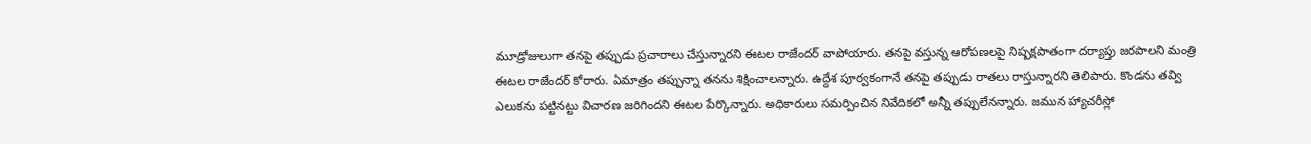మూడ్రోజులుగా తనపై తప్పుడు ప్రచారాలు చేస్తున్నారని ఈటల రాజేందర్ వాపోయారు. తనపై వస్తున్న ఆరోపణలపై నిష్పక్షపాతంగా దర్యాప్తు జరపాలని మంత్రి ఈటల రాజేందర్ కోరారు. ఏమాత్రం తప్పున్నా తనను శిక్షించాలన్నారు. ఉద్దేశ పూర్వకంగానే తనపై తప్పుడు రాతలు రాస్తున్నారని తెలిపారు. కొండను తవ్వి ఎలుకను పట్టినట్టు విచారణ జరిగిందని ఈటల పేర్కొన్నారు. అధికారులు సమర్పించిన నివేదికలో అన్నీ తప్పులేనన్నారు. జమున హ్యాచరీస్లో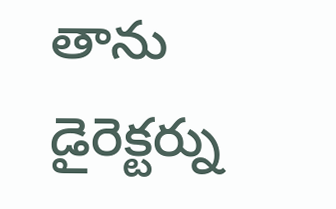తాను డైరెక్టర్ను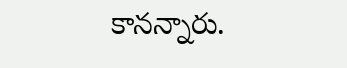కానన్నారు.